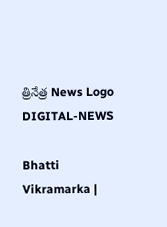త్రినేత్ర News Logo
DIGITAL-NEWS

Bhatti Vikramarka |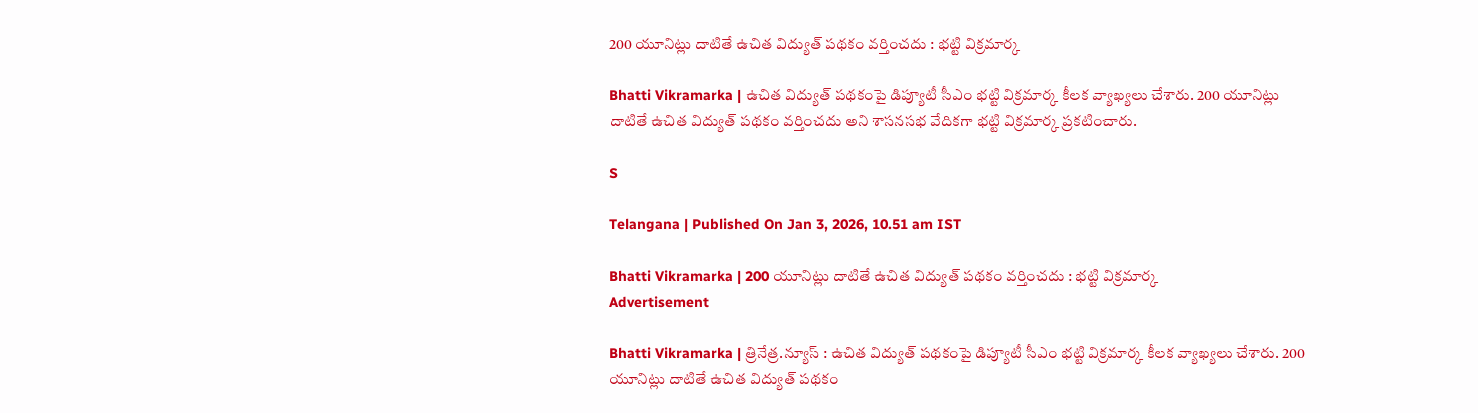200 యూనిట్లు దాటితే ఉచిత విద్యుత్ ప‌థ‌కం వ‌ర్తించదు : భ‌ట్టి విక్ర‌మార్క‌

Bhatti Vikramarka | ఉచిత విద్యుత్ ప‌థ‌కంపై డిప్యూటీ సీఎం భ‌ట్టి విక్ర‌మార్క కీల‌క వ్యాఖ్య‌లు చేశారు. 200 యూనిట్లు దాటితే ఉచిత విద్యుత్ ప‌థ‌కం వ‌ర్తించ‌దు అని శాస‌న‌స‌భ వేదిక‌గా భ‌ట్టి విక్ర‌మార్క ప్ర‌క‌టించారు.

S

Telangana | Published On Jan 3, 2026, 10.51 am IST

Bhatti Vikramarka | 200 యూనిట్లు దాటితే ఉచిత విద్యుత్ ప‌థ‌కం వ‌ర్తించదు : భ‌ట్టి విక్ర‌మార్క‌
Advertisement

Bhatti Vikramarka | త్రినేత్ర‌.న్యూస్ : ఉచిత విద్యుత్ ప‌థ‌కంపై డిప్యూటీ సీఎం భ‌ట్టి విక్ర‌మార్క కీల‌క వ్యాఖ్య‌లు చేశారు. 200 యూనిట్లు దాటితే ఉచిత విద్యుత్ ప‌థ‌కం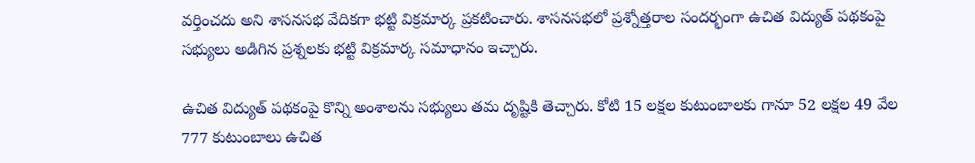వ‌ర్తించ‌దు అని శాస‌న‌స‌భ వేదిక‌గా భ‌ట్టి విక్ర‌మార్క ప్ర‌క‌టించారు. శాస‌న‌స‌భ‌లో ప్ర‌శ్నోత్త‌రాల సంద‌ర్భంగా ఉచిత విద్యుత్ ప‌థ‌కంపై స‌భ్యులు అడిగిన ప్ర‌శ్న‌ల‌కు భ‌ట్టి విక్ర‌మార్క స‌మాధానం ఇచ్చారు.

ఉచిత విద్యుత్ ప‌థ‌కంపై కొన్ని అంశాల‌ను స‌భ్యులు త‌మ దృష్టికి తెచ్చారు. కోటి 15 ల‌క్ష‌ల కుటుంబాలకు గానూ 52 ల‌క్ష‌ల 49 వేల 777 కుటుంబాలు ఉచిత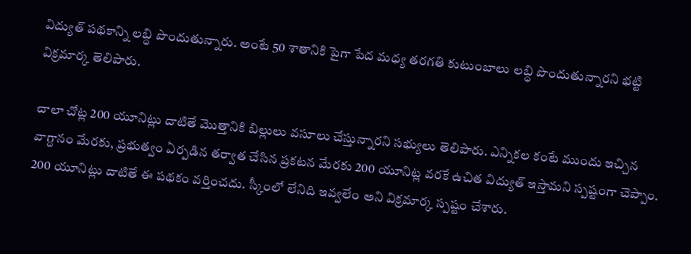విద్యుత్ ప‌థ‌కాన్ని ల‌బ్ధి పొందుతున్నారు. అంటే 50 శాతానికి పైగా పేద మ‌ధ్య త‌ర‌గ‌తి కుటుంబాలు ల‌బ్ధి పొందుతున్నారని భ‌ట్టి విక్ర‌మార్క తెలిపారు.

చాలా చోట్ల 200 యూనిట్లు దాటితే మొత్తానికి బిల్లులు వ‌సూలు చేస్తున్నార‌ని స‌భ్యులు తెలిపారు. ఎన్నిక‌ల కంటే ముందు ఇచ్చిన వాగ్దానం మేర‌కు, ప్ర‌భుత్వం ఏర్ప‌డిన త‌ర్వాత చేసిన ప్ర‌క‌ట‌న మేర‌కు 200 యూనిట్ల వ‌ర‌కే ఉచిత విద్యుత్ ఇస్తామ‌ని స్ప‌ష్టంగా చెప్పాం. 200 యూనిట్లు దాటితే ఈ ప‌థ‌కం వ‌ర్తించ‌దు. స్కీంలో లేనిది ఇవ్వ‌లేం అని విక్ర‌మార్క స్ప‌ష్టం చేశారు.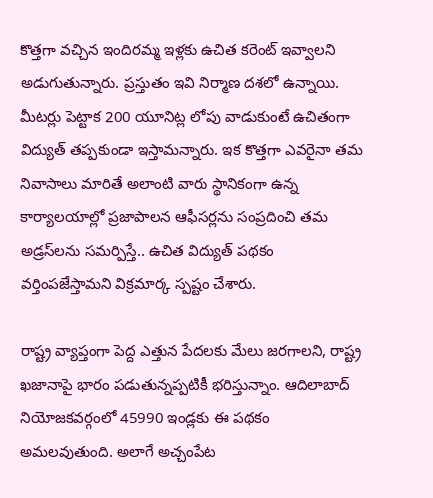కొత్త‌గా వ‌చ్చిన ఇందిర‌మ్మ ఇళ్ల‌కు ఉచిత క‌రెంట్ ఇవ్వాల‌ని అడుగుతున్నారు. ప్ర‌స్తుతం ఇవి నిర్మాణ ద‌శ‌లో ఉన్నాయి. మీట‌ర్లు పెట్టాక 200 యూనిట్ల లోపు వాడుకుంటే ఉచితంగా విద్యుత్ త‌ప్ప‌కుండా ఇస్తామ‌న్నారు. ఇక కొత్త‌గా ఎవ‌రైనా త‌మ నివాసాలు మారితే అలాంటి వారు స్థానికంగా ఉన్న కార్యాల‌యాల్లో ప్ర‌జాపాల‌న ఆఫీస‌ర్ల‌ను సంప్ర‌దించి త‌మ అడ్ర‌స్‌ల‌ను స‌మ‌ర్పిస్తే.. ఉచిత విద్యుత్ ప‌థ‌కం వ‌ర్తింప‌జేస్తామ‌ని విక్ర‌మార్క స్ప‌ష్టం చేశారు.

రాష్ట్ర వ్యాప్తంగా పెద్ద ఎత్తున పేద‌ల‌కు మేలు జ‌ర‌గాల‌ని, రాష్ట్ర ఖ‌జానాపై భారం ప‌డుతున్న‌ప్ప‌టికీ భ‌రిస్తున్నాం. ఆదిలాబాద్ నియోజ‌క‌వ‌ర్గంలో 45990 ఇండ్ల‌కు ఈ ప‌థ‌కం అమ‌ల‌వుతుంది. అలాగే అచ్చంపేట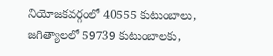నియోజ‌క‌వ‌ర్గంలో 40555 కుటుంబాలు, జ‌గిత్యాల‌లో 59739 కుటుంబాల‌కు,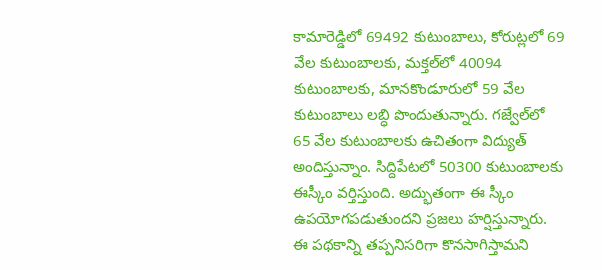కామారెడ్డిలో 69492 కుటుంబాలు, కోరుట్ల‌లో 69 వేల కుటుంబాల‌కు, మ‌క్త‌ల్‌లో 40094 కుటుంబాల‌కు, మాన‌కొండూరులో 59 వేల కుటుంబాలు ల‌బ్ధి పొందుతున్నారు. గ‌జ్వేల్‌లో 65 వేల కుటుంబాల‌కు ఉచితంగా విద్యుత్ అందిస్తున్నాం. సిద్దిపేట‌లో 50300 కుటుంబాల‌కు ఈస్కీం వ‌ర్తిస్తుంది. అద్భుతంగా ఈ స్కీం ఉప‌యోగ‌ప‌డుతుంద‌ని ప్ర‌జ‌లు హ‌ర్షిస్తున్నారు. ఈ ప‌థ‌కాన్ని త‌ప్ప‌నిస‌రిగా కొన‌సాగిస్తామ‌ని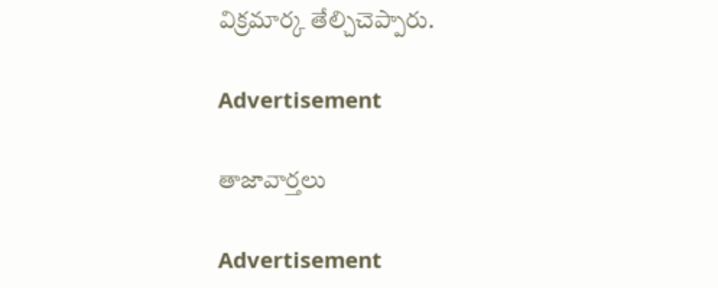విక్ర‌మార్క తేల్చిచెప్పారు.

Advertisement

తాజావార్తలు

Advertisement